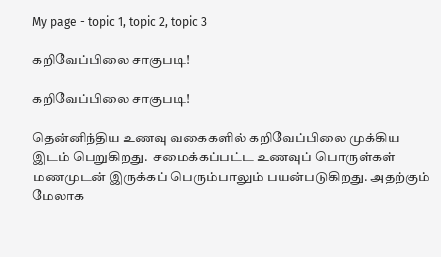My page - topic 1, topic 2, topic 3

கறிவேப்பிலை சாகுபடி!

கறிவேப்பிலை சாகுபடி!

தென்னிந்திய உணவு வகைகளில் கறிவேப்பிலை முக்கிய இடம் பெறுகிறது.  சமைக்கப்பட்ட உணவுப் பொருள்கள் மணமுடன் இருக்கப் பெரும்பாலும் பயன்படுகிறது. அதற்கும் மேலாக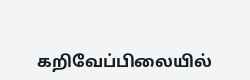கறிவேப்பிலையில்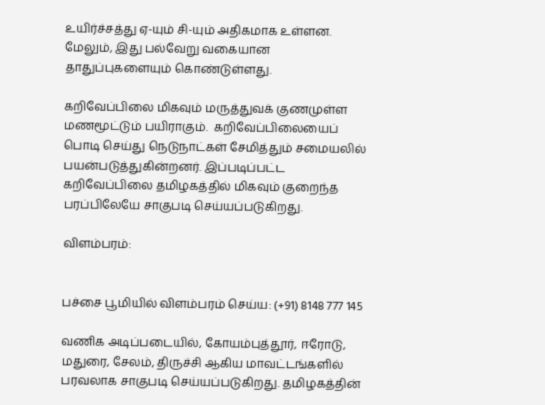உயிர்ச்சத்து ஏ-யும் சி-யும் அதிகமாக உள்ளன. மேலும், இது பல்வேறு வகையான தாதுப்புகளையும் கொண்டுள்ளது.

கறிவேப்பிலை மிகவும் மருத்துவக் குணமுள்ள மணமூட்டும் பயிராகும்.  கறிவேப்பிலையைப் பொடி செய்து நெடுநாட்கள் சேமித்தும் சமையலில் பயன்படுத்துகின்றனர். இப்படிப்பட்ட கறிவேப்பிலை தமிழகத்தில் மிகவும் குறைந்த பரப்பிலேயே சாகுபடி செய்யப்படுகிறது.

விளம்பரம்:


பச்சை பூமியில் விளம்பரம் செய்ய: (+91) 8148 777 145

வணிக அடிப்படையில், கோயம்புத்தூர், ஈரோடு, மதுரை, சேலம், திருச்சி ஆகிய மாவட்டங்களில் பரவலாக சாகுபடி செய்யப்படுகிறது. தமிழகத்தின்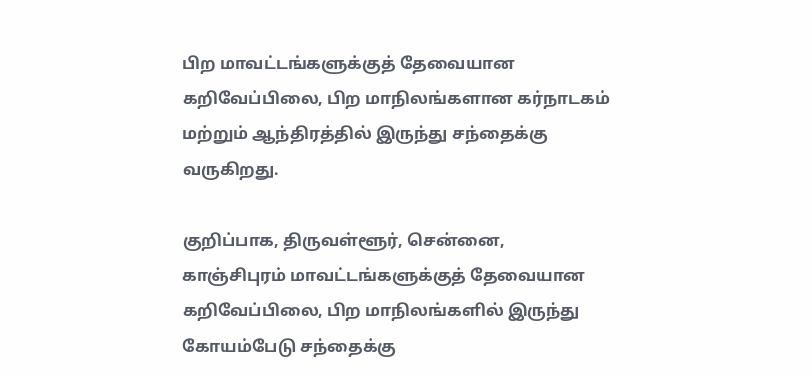பிற மாவட்டங்களுக்குத் தேவையான கறிவேப்பிலை, பிற மாநிலங்களான கர்நாடகம் மற்றும் ஆந்திரத்தில் இருந்து சந்தைக்கு வருகிறது.

குறிப்பாக, திருவள்ளூர், சென்னை, காஞ்சிபுரம் மாவட்டங்களுக்குத் தேவையான கறிவேப்பிலை, பிற மாநிலங்களில் இருந்து கோயம்பேடு சந்தைக்கு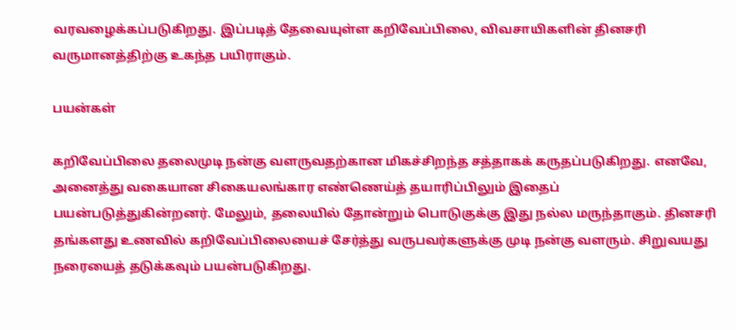வரவழைக்கப்படுகிறது. இப்படித் தேவையுள்ள கறிவேப்பிலை, விவசாயிகளின் தினசரி வருமானத்திற்கு உகந்த பயிராகும்.

பயன்கள்

கறிவேப்பிலை தலைமுடி நன்கு வளருவதற்கான மிகச்சிறந்த சத்தாகக் கருதப்படுகிறது. எனவே, அனைத்து வகையான சிகையலங்கார எண்ணெய்த் தயாரிப்பிலும் இதைப் பயன்படுத்துகின்றனர். மேலும், தலையில் தோன்றும் பொடுகுக்கு இது நல்ல மருந்தாகும். தினசரி தங்களது உணவில் கறிவேப்பிலையைச் சேர்த்து வருபவர்களுக்கு முடி நன்கு வளரும். சிறுவயது நரையைத் தடுக்கவும் பயன்படுகிறது.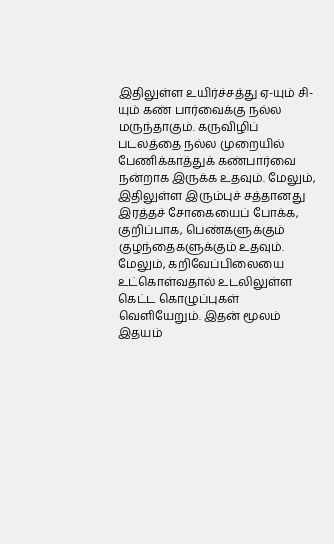இதிலுள்ள உயிர்ச்சத்து ஏ-யும் சி-யும் கண் பார்வைக்கு நல்ல மருந்தாகும். கருவிழிப் படலத்தை நல்ல முறையில் பேணிக்காத்துக் கண்பார்வை நன்றாக இருக்க உதவும். மேலும், இதிலுள்ள இரும்புச் சத்தானது இரத்தச் சோகையைப் போக்க, குறிப்பாக, பெண்களுக்கும் குழந்தைகளுக்கும் உதவும். மேலும், கறிவேப்பிலையை உட்கொள்வதால் உடலிலுள்ள கெட்ட கொழுப்புகள் வெளியேறும். இதன் மூலம் இதயம்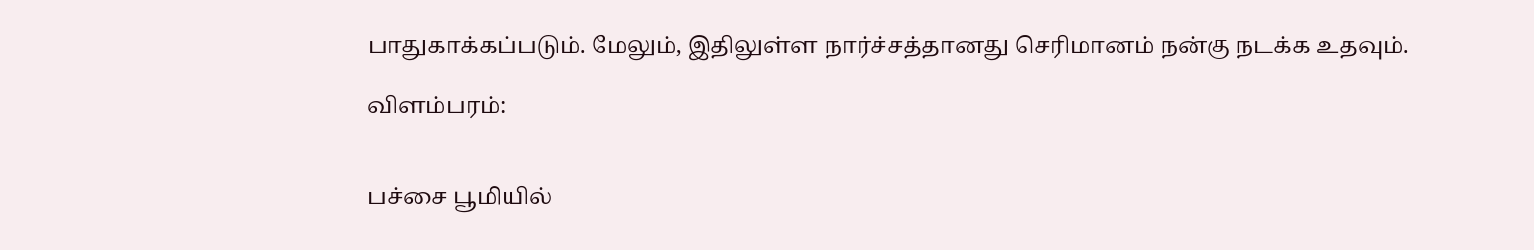பாதுகாக்கப்படும். மேலும், இதிலுள்ள நார்ச்சத்தானது செரிமானம் நன்கு நடக்க உதவும்.

விளம்பரம்:


பச்சை பூமியில்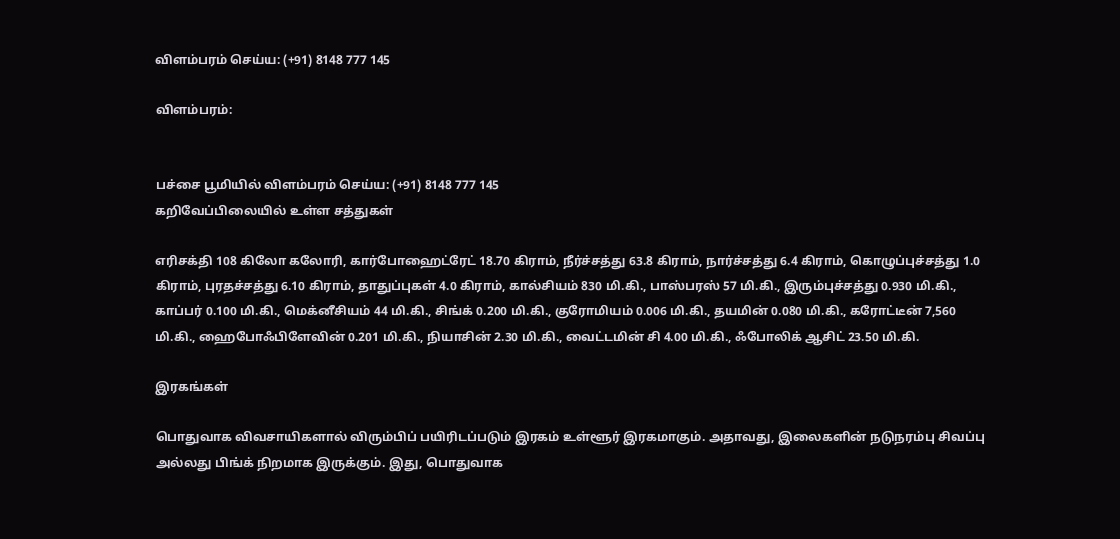விளம்பரம் செய்ய: (+91) 8148 777 145

விளம்பரம்:


பச்சை பூமியில் விளம்பரம் செய்ய: (+91) 8148 777 145
கறிவேப்பிலையில் உள்ள சத்துகள்

எரிசக்தி 108 கிலோ கலோரி, கார்போஹைட்ரேட் 18.70 கிராம், நீர்ச்சத்து 63.8 கிராம், நார்ச்சத்து 6.4 கிராம், கொழுப்புச்சத்து 1.0 கிராம், புரதச்சத்து 6.10 கிராம், தாதுப்புகள் 4.0 கிராம், கால்சியம் 830 மி.கி., பாஸ்பரஸ் 57 மி.கி., இரும்புச்சத்து 0.930 மி.கி., காப்பர் 0.100 மி.கி., மெக்னீசியம் 44 மி.கி., சிங்க் 0.200 மி.கி., குரோமியம் 0.006 மி.கி., தயமின் 0.080 மி.கி., கரோட்டீன் 7,560 மி.கி., ஹைபோஃபிளேவின் 0.201 மி.கி., நியாசின் 2.30 மி.கி., வைட்டமின் சி 4.00 மி.கி., ஃபோலிக் ஆசிட் 23.50 மி.கி.

இரகங்கள்

பொதுவாக விவசாயிகளால் விரும்பிப் பயிரிடப்படும் இரகம் உள்ளூர் இரகமாகும். அதாவது, இலைகளின் நடுநரம்பு சிவப்பு அல்லது பிங்க் நிறமாக இருக்கும். இது, பொதுவாக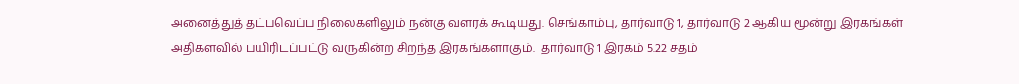அனைத்துத் தட்பவெப்ப நிலைகளிலும் நன்கு வளரக் கூடியது. செங்காம்பு, தார்வாடு 1, தார்வாடு 2 ஆகிய மூன்று இரகங்கள் அதிகளவில் பயிரிடப்பட்டு வருகின்ற சிறந்த இரகங்களாகும்.  தார்வாடு 1 இரகம் 5.22 சதம்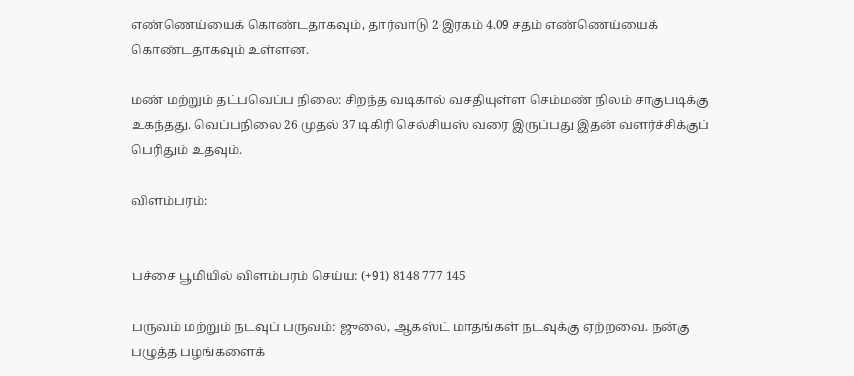எண்ணெய்யைக் கொண்டதாகவும், தார்வாடு 2 இரகம் 4.09 சதம் எண்ணெய்யைக் கொண்டதாகவும் உள்ளன.

மண் மற்றும் தட்பவெப்ப நிலை: சிறந்த வடிகால் வசதியுள்ள செம்மண் நிலம் சாகுபடிக்கு உகந்தது. வெப்பநிலை 26 முதல் 37 டிகிரி செல்சியஸ் வரை இருப்பது இதன் வளர்ச்சிக்குப் பெரிதும் உதவும்.

விளம்பரம்:


பச்சை பூமியில் விளம்பரம் செய்ய: (+91) 8148 777 145

பருவம் மற்றும் நடவுப் பருவம்: ஜுலை, ஆகஸ்ட் மாதங்கள் நடவுக்கு ஏற்றவை. நன்கு பழுத்த பழங்களைக்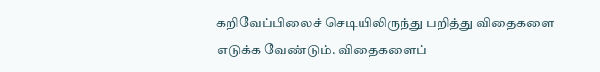கறிவேப்பிலைச் செடியிலிருந்து பறித்து விதைகளை எடுக்க வேண்டும். விதைகளைப்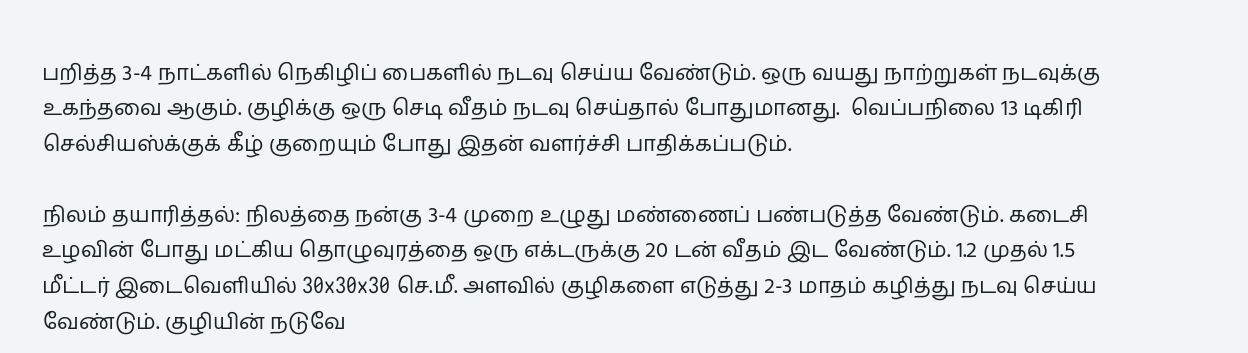பறித்த 3-4 நாட்களில் நெகிழிப் பைகளில் நடவு செய்ய வேண்டும். ஒரு வயது நாற்றுகள் நடவுக்கு உகந்தவை ஆகும். குழிக்கு ஒரு செடி வீதம் நடவு செய்தால் போதுமானது.  வெப்பநிலை 13 டிகிரி செல்சியஸ்க்குக் கீழ் குறையும் போது இதன் வளர்ச்சி பாதிக்கப்படும்.

நிலம் தயாரித்தல்: நிலத்தை நன்கு 3-4 முறை உழுது மண்ணைப் பண்படுத்த வேண்டும். கடைசி உழவின் போது மட்கிய தொழுவுரத்தை ஒரு எக்டருக்கு 20 டன் வீதம் இட வேண்டும். 1.2 முதல் 1.5 மீட்டர் இடைவெளியில் 30x30x30 செ.மீ. அளவில் குழிகளை எடுத்து 2-3 மாதம் கழித்து நடவு செய்ய வேண்டும். குழியின் நடுவே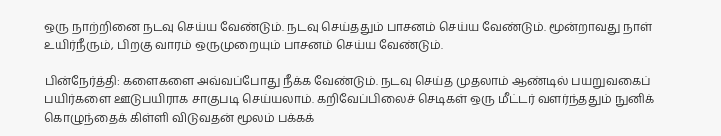ஒரு நாற்றினை நடவு செய்ய வேண்டும். நடவு செய்ததும் பாசனம் செய்ய வேண்டும். மூன்றாவது நாள் உயிர்நீரும், பிறகு வாரம் ஒருமுறையும் பாசனம் செய்ய வேண்டும்.

பின்நேர்த்தி: களைகளை அவ்வப்போது நீக்க வேண்டும். நடவு செய்த முதலாம் ஆண்டில் பயறுவகைப் பயிர்களை ஊடுபயிராக சாகுபடி செய்யலாம். கறிவேப்பிலைச் செடிகள் ஒரு மீட்டர் வளர்ந்ததும் நுனிக் கொழுந்தைக் கிள்ளி விடுவதன் மூலம் பக்கக்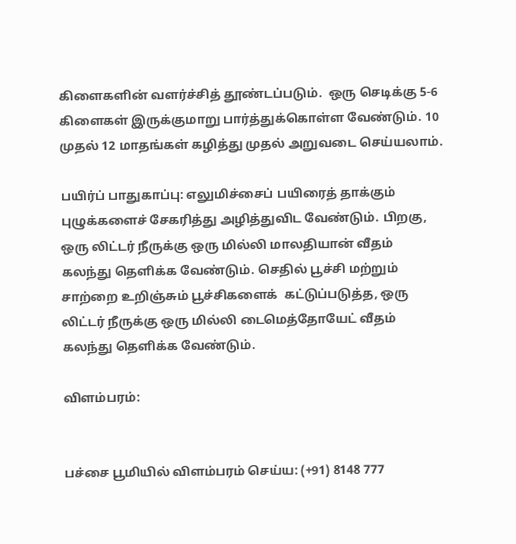கிளைகளின் வளர்ச்சித் தூண்டப்படும்.  ஒரு செடிக்கு 5-6 கிளைகள் இருக்குமாறு பார்த்துக்கொள்ள வேண்டும். 10 முதல் 12 மாதங்கள் கழித்து முதல் அறுவடை செய்யலாம்.

பயிர்ப் பாதுகாப்பு: எலுமிச்சைப் பயிரைத் தாக்கும் புழுக்களைச் சேகரித்து அழித்துவிட வேண்டும். பிறகு, ஒரு லிட்டர் நீருக்கு ஒரு மில்லி மாலதியான் வீதம் கலந்து தெளிக்க வேண்டும். செதில் பூச்சி மற்றும் சாற்றை உறிஞ்சும் பூச்சிகளைக்  கட்டுப்படுத்த, ஒரு லிட்டர் நீருக்கு ஒரு மில்லி டைமெத்தோயேட் வீதம் கலந்து தெளிக்க வேண்டும்.

விளம்பரம்:


பச்சை பூமியில் விளம்பரம் செய்ய: (+91) 8148 777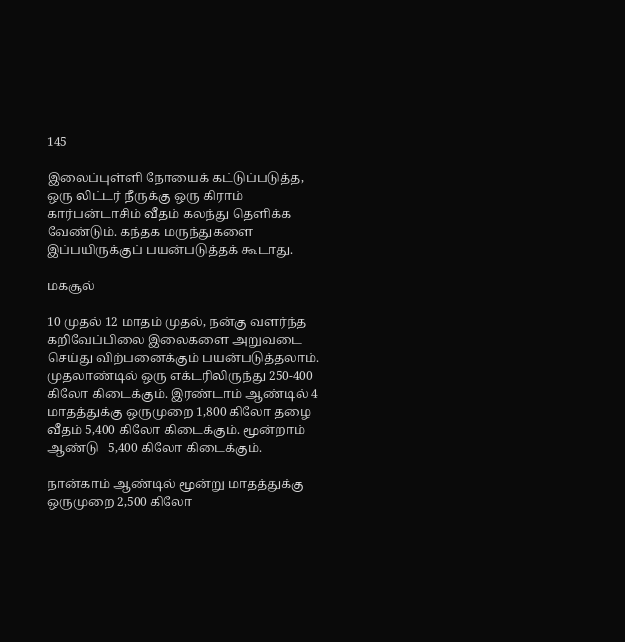145

இலைப்புள்ளி நோயைக் கட்டுப்படுத்த, ஒரு லிட்டர் நீருக்கு ஒரு கிராம் கார்பன்டாசிம் வீதம் கலந்து தெளிக்க வேண்டும். கந்தக மருந்துகளை இப்பயிருக்குப் பயன்படுத்தக் கூடாது.

மகசூல்

10 முதல் 12 மாதம் முதல், நன்கு வளர்ந்த கறிவேப்பிலை இலைகளை அறுவடை செய்து விற்பனைக்கும் பயன்படுத்தலாம். முதலாண்டில் ஒரு எக்டரிலிருந்து 250-400 கிலோ கிடைக்கும். இரண்டாம் ஆண்டில் 4 மாதத்துக்கு ஒருமுறை 1,800 கிலோ தழை வீதம் 5,400 கிலோ கிடைக்கும். மூன்றாம் ஆண்டு   5,400 கிலோ கிடைக்கும்.

நான்காம் ஆண்டில் மூன்று மாதத்துக்கு ஒருமுறை 2,500 கிலோ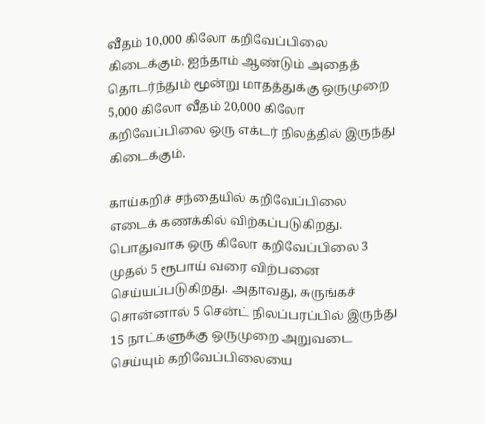வீதம் 10,000 கிலோ கறிவேப்பிலை கிடைக்கும். ஐந்தாம் ஆண்டும் அதைத் தொடர்ந்தும் மூன்று மாதத்துக்கு ஒருமுறை 5,000 கிலோ வீதம் 20,000 கிலோ கறிவேப்பிலை ஒரு எக்டர் நிலத்தில் இருந்து கிடைக்கும்.

காய்கறிச் சந்தையில் கறிவேப்பிலை எடைக் கணக்கில் விற்கப்படுகிறது. பொதுவாக ஒரு கிலோ கறிவேப்பிலை 3 முதல் 5 ரூபாய் வரை விற்பனை செய்யப்படுகிறது. அதாவது, சுருங்கச் சொன்னால் 5 சென்ட் நிலப்பரப்பில் இருந்து 15 நாட்களுக்கு ஒருமுறை அறுவடை செய்யும் கறிவேப்பிலையை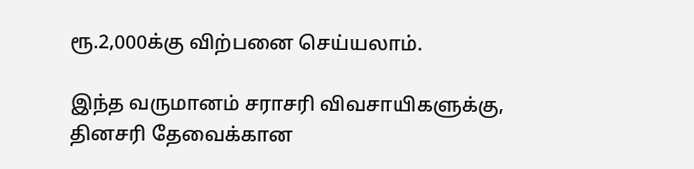ரூ.2,000க்கு விற்பனை செய்யலாம்.

இந்த வருமானம் சராசரி விவசாயிகளுக்கு, தினசரி தேவைக்கான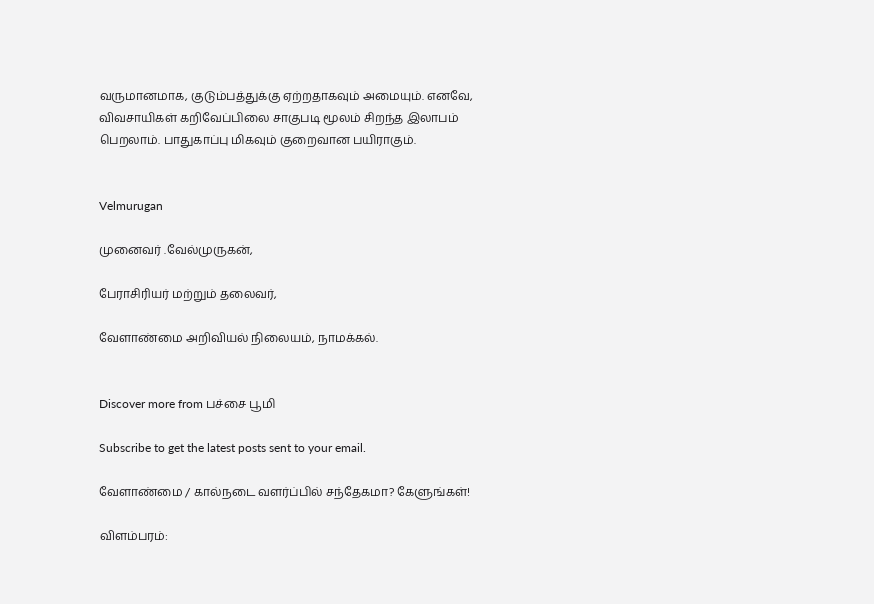வருமானமாக, குடும்பத்துக்கு ஏற்றதாகவும் அமையும். எனவே, விவசாயிகள் கறிவேப்பிலை சாகுபடி மூலம் சிறந்த இலாபம் பெறலாம். பாதுகாப்பு மிகவும் குறைவான பயிராகும்.


Velmurugan

முனைவர் .வேல்முருகன்,

பேராசிரியர் மற்றும் தலைவர்,

வேளாண்மை அறிவியல் நிலையம், நாமக்கல்.


Discover more from பச்சை பூமி

Subscribe to get the latest posts sent to your email.

வேளாண்மை / கால்நடை வளர்ப்பில் சந்தேகமா? கேளுங்கள்!

விளம்பரம்: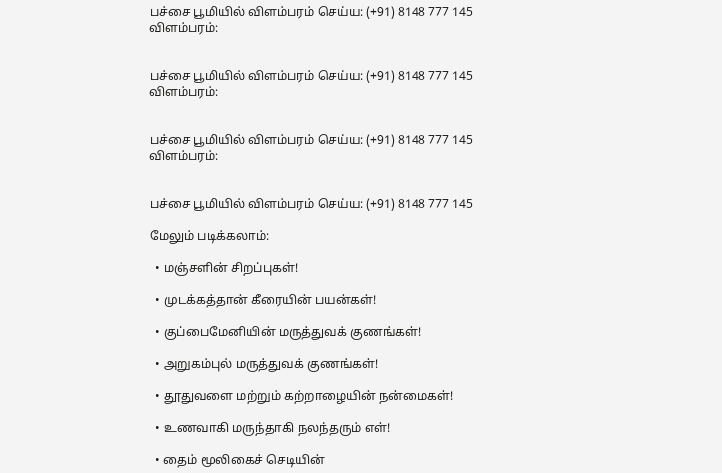பச்சை பூமியில் விளம்பரம் செய்ய: (+91) 8148 777 145
விளம்பரம்:


பச்சை பூமியில் விளம்பரம் செய்ய: (+91) 8148 777 145
விளம்பரம்:


பச்சை பூமியில் விளம்பரம் செய்ய: (+91) 8148 777 145
விளம்பரம்:


பச்சை பூமியில் விளம்பரம் செய்ய: (+91) 8148 777 145

மேலும் படிக்கலாம்:

  • மஞ்சளின் சிறப்புகள்!

  • முடக்கத்தான் கீரையின் பயன்கள்!

  • குப்பைமேனியின் மருத்துவக் குணங்கள்!

  • அறுகம்புல் மருத்துவக் குணங்கள்!

  • தூதுவளை மற்றும் கற்றாழையின் நன்மைகள்!

  • உணவாகி மருந்தாகி நலந்தரும் எள்!

  • தைம் மூலிகைச் செடியின்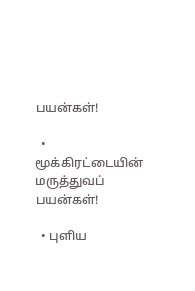பயன்கள்!

  • மூக்கிரட்டையின் மருத்துவப் பயன்கள்!

  • புளிய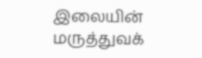இலையின் மருத்துவக்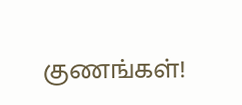குணங்கள்!